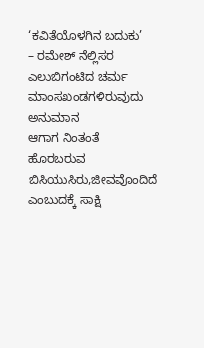‘ಕವಿತೆಯೊಳಗಿನ ಬದುಕು’
– ರಮೇಶ್ ನೆಲ್ಲಿಸರ
ಎಲುಬಿಗಂಟಿದ ಚರ್ಮ
ಮಾಂಸಖಂಡಗಳಿರುವುದು ಅನುಮಾನ
ಆಗಾಗ ನಿಂತಂತೆ ಹೊರಬರುವ
ಬಿಸಿಯುಸಿರು,ಜೀವವೊಂದಿದೆ
ಎಂಬುದಕ್ಕೆ ಸಾಕ್ಷಿ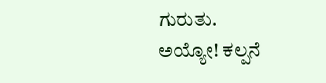ಗುರುತು.
ಅಯ್ಯೋ! ಕಲ್ಪನೆ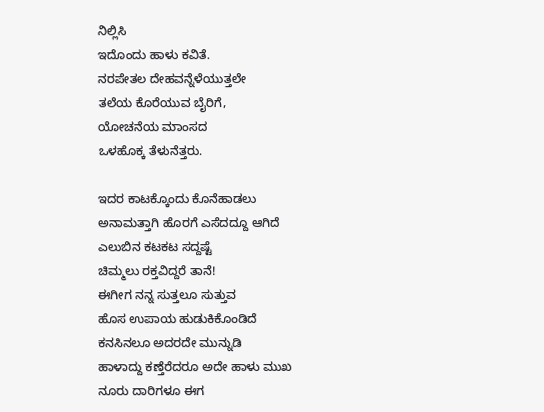ನಿಲ್ಲಿಸಿ
ಇದೊಂದು ಹಾಳು ಕವಿತೆ.
ನರಪೇತಲ ದೇಹವನ್ನೆಳೆಯುತ್ತಲೇ
ತಲೆಯ ಕೊರೆಯುವ ಬೈರಿಗೆ,
ಯೋಚನೆಯ ಮಾಂಸದ
ಒಳಹೊಕ್ಕ ತೆಳುನೆತ್ತರು.

ಇದರ ಕಾಟಕ್ಕೊಂದು ಕೊನೆಹಾಡಲು
ಅನಾಮತ್ತಾಗಿ ಹೊರಗೆ ಎಸೆದದ್ದೂ ಆಗಿದೆ
ಎಲುಬಿನ ಕಟಕಟ ಸದ್ದಷ್ಟೆ
ಚಿಮ್ಮಲು ರಕ್ತವಿದ್ದರೆ ತಾನೆ!
ಈಗೀಗ ನನ್ನ ಸುತ್ತಲೂ ಸುತ್ತುವ
ಹೊಸ ಉಪಾಯ ಹುಡುಕಿಕೊಂಡಿದೆ
ಕನಸಿನಲೂ ಅದರದೇ ಮುನ್ನುಡಿ
ಹಾಳಾದ್ದು ಕಣ್ತೆರೆದರೂ ಅದೇ ಹಾಳು ಮುಖ
ನೂರು ದಾರಿಗಳೂ ಈಗ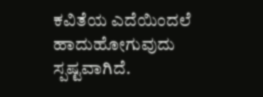ಕವಿತೆಯ ಎದೆಯಿಂದಲೆ ಹಾದುಹೋಗುವುದು ಸ್ಪಷ್ಟವಾಗಿದೆ.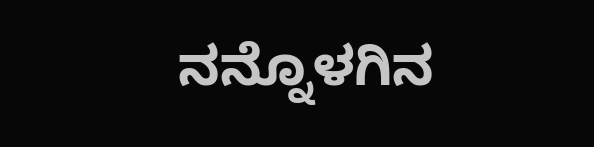ನನ್ನೊಳಗಿನ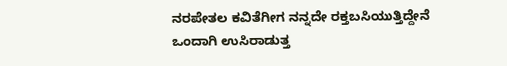ನರಪೇತಲ ಕವಿತೆಗೀಗ ನನ್ನದೇ ರಕ್ತಬಸಿಯುತ್ತಿದ್ದೇನೆ
ಒಂದಾಗಿ ಉಸಿರಾಡುತ್ತ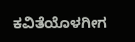ಕವಿತೆಯೊಳಗೀಗ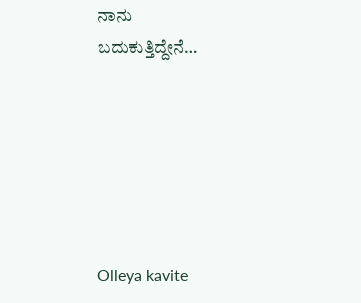ನಾನು
ಬದುಕುತ್ತಿದ್ದೇನೆ…






Olleya kavite